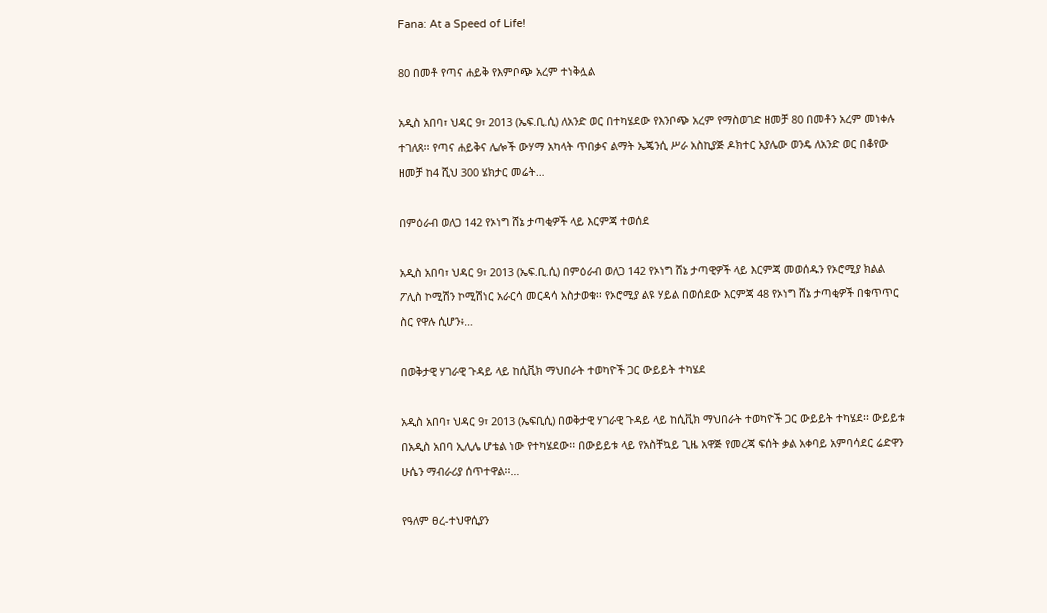Fana: At a Speed of Life!

80 በመቶ የጣና ሐይቅ የእምቦጭ አረም ተነቅሏል

አዲስ አበባ፣ ህዳር 9፣ 2013 (ኤፍ.ቢ.ሲ) ለአንድ ወር በተካሄደው የእንቦጭ አረም የማስወገድ ዘመቻ 80 በመቶን አረም መነቀሉ ተገለጸ፡፡ የጣና ሐይቅና ሌሎች ውሃማ አካላት ጥበቃና ልማት ኤጄንሲ ሥራ አስኪያጅ ዶክተር አያሌው ወንዴ ለአንድ ወር በቆየው ዘመቻ ከ4 ሺህ 300 ሄክታር መሬት…

በምዕራብ ወለጋ 142 የኦነግ ሸኔ ታጣቂዎች ላይ እርምጃ ተወሰደ

አዲስ አበባ፣ ህዳር 9፣ 2013 (ኤፍ.ቢ.ሲ) በምዕራብ ወለጋ 142 የኦነግ ሸኔ ታጣዊዎች ላይ እርምጃ መወሰዱን የኦሮሚያ ክልል ፖሊስ ኮሚሽን ኮሚሽነር አራርሳ መርዳሳ አስታወቁ፡፡ የኦሮሚያ ልዩ ሃይል በወሰደው እርምጃ 48 የኦነግ ሸኔ ታጣቂዎች በቁጥጥር ስር የዋሉ ሲሆን፥…

በወቅታዊ ሃገራዊ ጉዳይ ላይ ከሲቪክ ማህበራት ተወካዮች ጋር ውይይት ተካሄደ

አዲስ አበባ፣ ህዳር 9፣ 2013 (ኤፍቢሲ) በወቅታዊ ሃገራዊ ጉዳይ ላይ ከሲቪክ ማህበራት ተወካዮች ጋር ውይይት ተካሄደ፡፡ ውይይቱ በአዲስ አበባ ኢሊሌ ሆቴል ነው የተካሄደው፡፡ በውይይቱ ላይ የአስቸኳይ ጊዜ አዋጅ የመረጃ ፍሰት ቃል አቀባይ አምባሳደር ሬድዋን ሁሴን ማብራሪያ ሰጥተዋል፡፡…

የዓለም ፀረ-ተህዋሲያን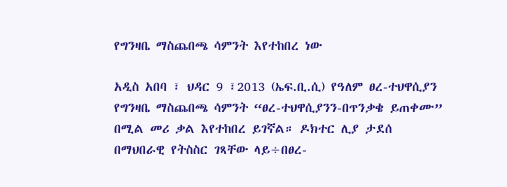የግንዛቤ ማስጨበጫ ሳምንት እየተከበረ ነው

አዲስ አበባ ፣ ህዳር 9 ፣2013 (ኤፍ.ቢ.ሲ) የዓለም ፀረ-ተህዋሲያን የግንዛቤ ማስጨበጫ ሳምንት “ፀረ-ተህዋሲያንን-በጥንቃቄ ይጠቀሙ” በሚል መሪ ቃል እየተከበረ ይገኛል። ዶክተር ሊያ ታደሰ በማህበራዊ የትስስር ገጻቸው ላይ÷በፀረ-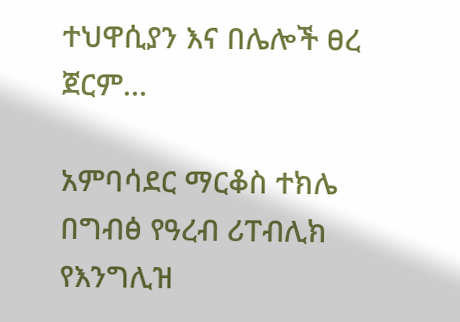ተህዋሲያን እና በሌሎች ፀረ ጀርም…

አምባሳደር ማርቆስ ተክሌ በግብፅ የዓረብ ሪፐብሊክ የእንግሊዝ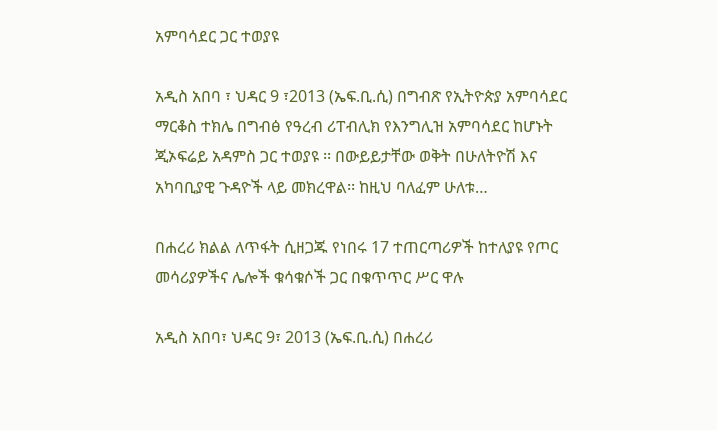አምባሳደር ጋር ተወያዩ

አዲስ አበባ ፣ ህዳር 9 ፣2013 (ኤፍ.ቢ.ሲ) በግብጽ የኢትዮጵያ አምባሳደር ማርቆስ ተክሌ በግብፅ የዓረብ ሪፐብሊክ የእንግሊዝ አምባሳደር ከሆኑት ጂኦፍሬይ አዳምስ ጋር ተወያዩ ፡፡ በውይይታቸው ወቅት በሁለትዮሽ እና አካባቢያዊ ጉዳዮች ላይ መክረዋል፡፡ ከዚህ ባለፈም ሁለቱ…

በሐረሪ ክልል ለጥፋት ሲዘጋጁ የነበሩ 17 ተጠርጣሪዎች ከተለያዩ የጦር መሳሪያዎችና ሌሎች ቁሳቁሶች ጋር በቁጥጥር ሥር ዋሉ

አዲስ አበባ፣ ህዳር 9፣ 2013 (ኤፍ.ቢ.ሲ) በሐረሪ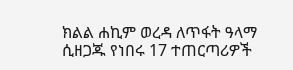ክልል ሐኪም ወረዳ ለጥፋት ዓላማ ሲዘጋጁ የነበሩ 17 ተጠርጣሪዎች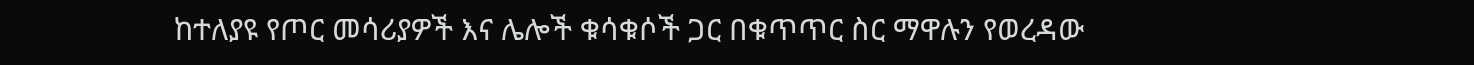ከተለያዩ የጦር መሳሪያዎች እና ሌሎች ቁሳቁሶች ጋር በቁጥጥር ስር ማዋሉን የወረዳው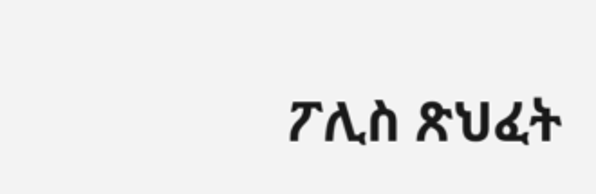ፖሊስ ጽህፈት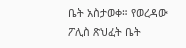ቤት አስታወቀ። የወረዳው ፖሊስ ጽህፈት ቤት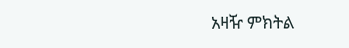አዛዥ ምክትል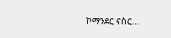ኮማንደር ናስር…